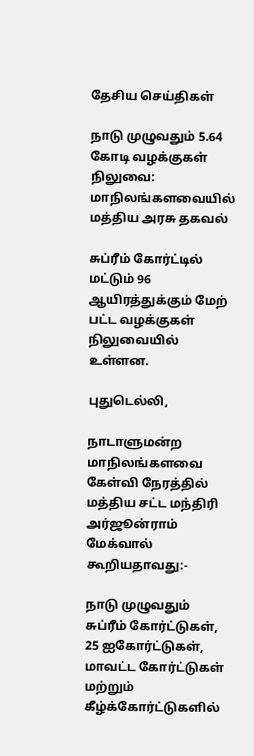தேசிய செய்திகள்

நாடு முழுவதும் 5.64 கோடி வழக்குகள் நிலுவை: மாநிலங்களவையில் மத்திய அரசு தகவல்

சுப்ரீம் கோர்ட்டில் மட்டும் 96 ஆயிரத்துக்கும் மேற் பட்ட வழக்குகள் நிலுவையில் உள்ளன.

புதுடெல்லி,

நாடாளுமன்ற மாநிலங்களவை கேள்வி நேரத்தில் மத்திய சட்ட மந்திரி அர்ஜூன்ராம் மேக்வால் கூறியதாவது:-

நாடு முழுவதும் சுப்ரீம் கோர்ட்டுகள், 25 ஐகோர்ட்டுகள், மாவட்ட கோர்ட்டுகள் மற்றும் கீழ்க்கோர்ட்டுகளில்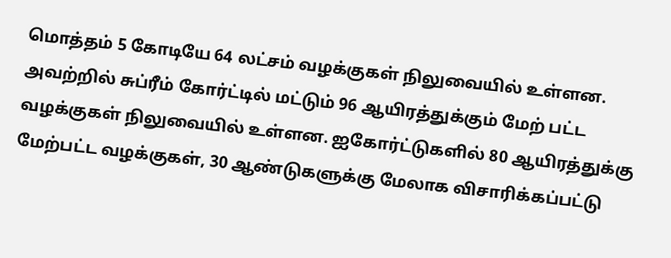மொத்தம் 5 கோடியே 64 லட்சம் வழக்குகள் நிலுவையில் உள்ளன. அவற்றில் சுப்ரீம் கோர்ட்டில் மட்டும் 96 ஆயிரத்துக்கும் மேற் பட்ட வழக்குகள் நிலுவையில் உள்ளன. ஐகோர்ட்டுகளில் 80 ஆயிரத்துக்கு மேற்பட்ட வழக்குகள், 30 ஆண்டுகளுக்கு மேலாக விசாரிக்கப்பட்டு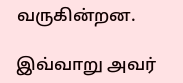வருகின்றன.

இவ்வாறு அவர்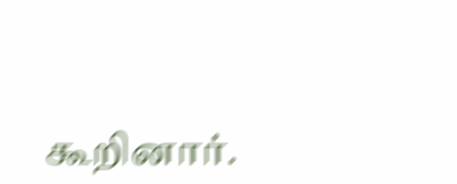கூறினார்.